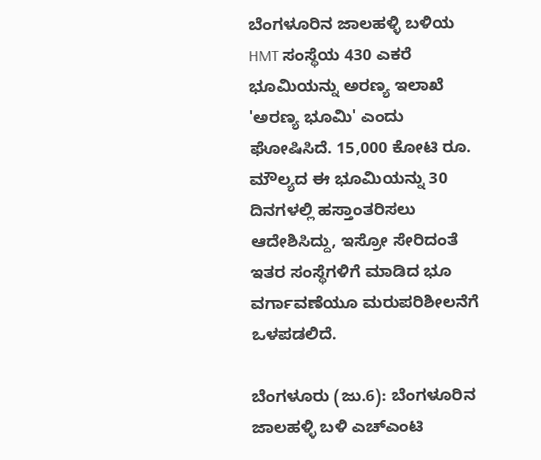ಬೆಂಗಳೂರಿನ ಜಾಲಹಳ್ಳಿ ಬಳಿಯ HMT ಸಂಸ್ಥೆಯ 430 ಎಕರೆ ಭೂಮಿಯನ್ನು ಅರಣ್ಯ ಇಲಾಖೆ 'ಅರಣ್ಯ ಭೂಮಿ' ಎಂದು ಘೋಷಿಸಿದೆ. 15,000 ಕೋಟಿ ರೂ. ಮೌಲ್ಯದ ಈ ಭೂಮಿಯನ್ನು 30 ದಿನಗಳಲ್ಲಿ ಹಸ್ತಾಂತರಿಸಲು ಆದೇಶಿಸಿದ್ದು, ಇಸ್ರೋ ಸೇರಿದಂತೆ ಇತರ ಸಂಸ್ಥೆಗಳಿಗೆ ಮಾಡಿದ ಭೂ ವರ್ಗಾವಣೆಯೂ ಮರುಪರಿಶೀಲನೆಗೆ ಒಳಪಡಲಿದೆ.

ಬೆಂಗಳೂರು (ಜು.6): ಬೆಂಗಳೂರಿನ ಜಾಲಹಳ್ಳಿ ಬಳಿ ಎಚ್‌ಎಂಟಿ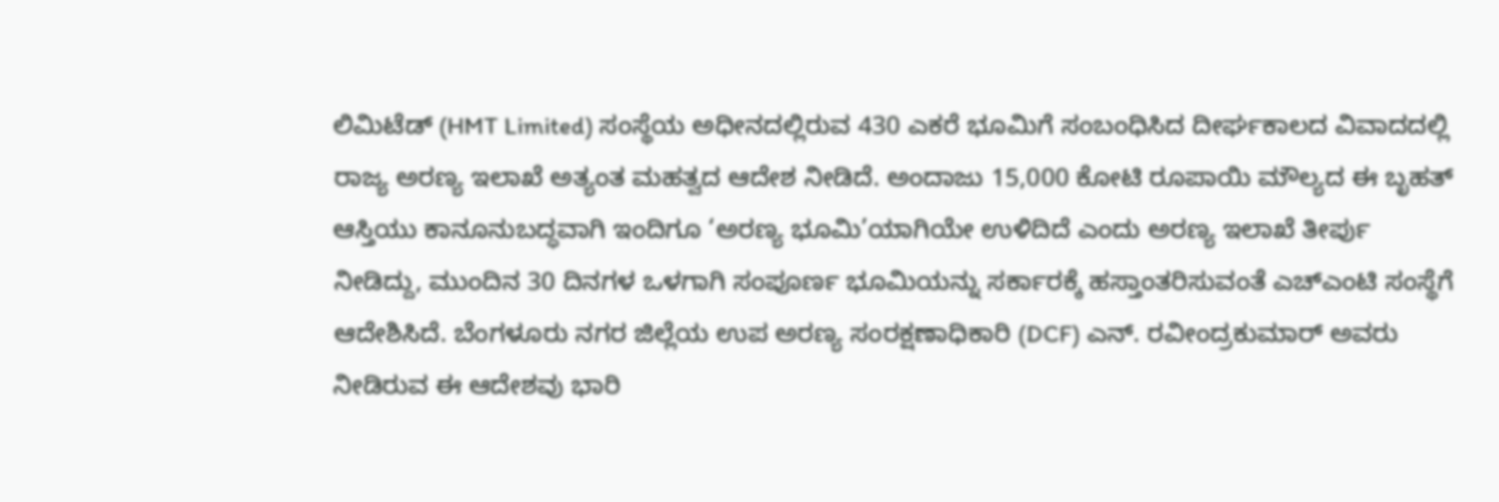ಲಿಮಿಟೆಡ್ (HMT Limited) ಸಂಸ್ಥೆಯ ಅಧೀನದಲ್ಲಿರುವ 430 ಎಕರೆ ಭೂಮಿಗೆ ಸಂಬಂಧಿಸಿದ ದೀರ್ಘಕಾಲದ ವಿವಾದದಲ್ಲಿ ರಾಜ್ಯ ಅರಣ್ಯ ಇಲಾಖೆ ಅತ್ಯಂತ ಮಹತ್ವದ ಆದೇಶ ನೀಡಿದೆ. ಅಂದಾಜು 15,000 ಕೋಟಿ ರೂಪಾಯಿ ಮೌಲ್ಯದ ಈ ಬೃಹತ್ ಆಸ್ತಿಯು ಕಾನೂನುಬದ್ಧವಾಗಿ ಇಂದಿಗೂ ‘ಅರಣ್ಯ ಭೂಮಿ’ಯಾಗಿಯೇ ಉಳಿದಿದೆ ಎಂದು ಅರಣ್ಯ ಇಲಾಖೆ ತೀರ್ಪು ನೀಡಿದ್ದು, ಮುಂದಿನ 30 ದಿನಗಳ ಒಳಗಾಗಿ ಸಂಪೂರ್ಣ ಭೂಮಿಯನ್ನು ಸರ್ಕಾರಕ್ಕೆ ಹಸ್ತಾಂತರಿಸುವಂತೆ ಎಚ್‌ಎಂಟಿ ಸಂಸ್ಥೆಗೆ ಆದೇಶಿಸಿದೆ. ಬೆಂಗಳೂರು ನಗರ ಜಿಲ್ಲೆಯ ಉಪ ಅರಣ್ಯ ಸಂರಕ್ಷಣಾಧಿಕಾರಿ (DCF) ಎನ್. ರವೀಂದ್ರಕುಮಾರ್ ಅವರು ನೀಡಿರುವ ಈ ಆದೇಶವು ಭಾರಿ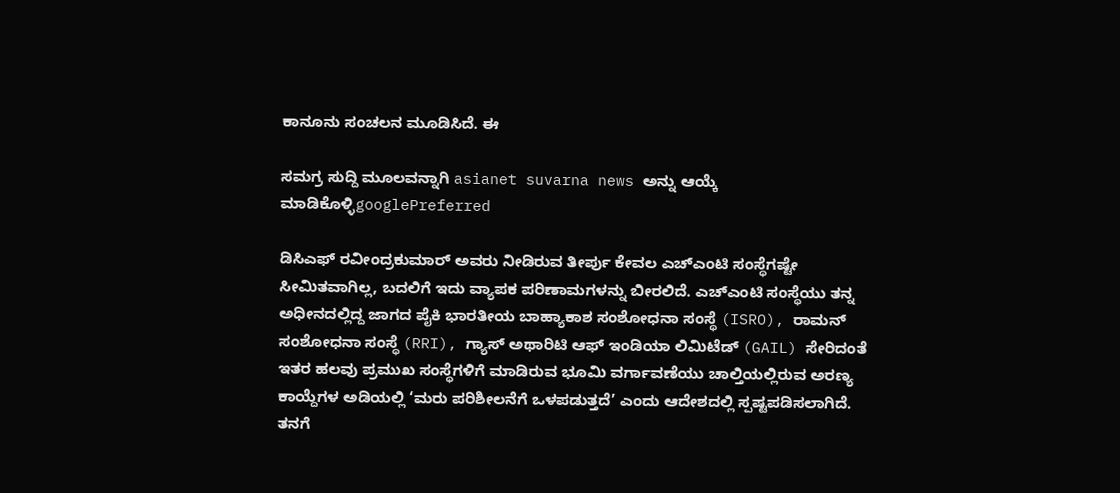ಕಾನೂನು ಸಂಚಲನ ಮೂಡಿಸಿದೆ. ಈ

ಸಮಗ್ರ ಸುದ್ದಿ ಮೂಲವನ್ನಾಗಿ asianet suvarna news ಅನ್ನು ಆಯ್ಕೆ ಮಾಡಿಕೊಳ್ಳಿgooglePreferred

ಡಿಸಿಎಫ್ ರವೀಂದ್ರಕುಮಾರ್ ಅವರು ನೀಡಿರುವ ತೀರ್ಪು ಕೇವಲ ಎಚ್‌ಎಂಟಿ ಸಂಸ್ಥೆಗಷ್ಟೇ ಸೀಮಿತವಾಗಿಲ್ಲ, ಬದಲಿಗೆ ಇದು ವ್ಯಾಪಕ ಪರಿಣಾಮಗಳನ್ನು ಬೀರಲಿದೆ. ಎಚ್‌ಎಂಟಿ ಸಂಸ್ಥೆಯು ತನ್ನ ಅಧೀನದಲ್ಲಿದ್ದ ಜಾಗದ ಪೈಕಿ ಭಾರತೀಯ ಬಾಹ್ಯಾಕಾಶ ಸಂಶೋಧನಾ ಸಂಸ್ಥೆ (ISRO), ರಾಮನ್ ಸಂಶೋಧನಾ ಸಂಸ್ಥೆ (RRI), ಗ್ಯಾಸ್ ಅಥಾರಿಟಿ ಆಫ್ ಇಂಡಿಯಾ ಲಿಮಿಟೆಡ್ (GAIL) ಸೇರಿದಂತೆ ಇತರ ಹಲವು ಪ್ರಮುಖ ಸಂಸ್ಥೆಗಳಿಗೆ ಮಾಡಿರುವ ಭೂಮಿ ವರ್ಗಾವಣೆಯು ಚಾಲ್ತಿಯಲ್ಲಿರುವ ಅರಣ್ಯ ಕಾಯ್ದೆಗಳ ಅಡಿಯಲ್ಲಿ ‘ಮರು ಪರಿಶೀಲನೆಗೆ ಒಳಪಡುತ್ತದೆ’ ಎಂದು ಆದೇಶದಲ್ಲಿ ಸ್ಪಷ್ಟಪಡಿಸಲಾಗಿದೆ. ತನಗೆ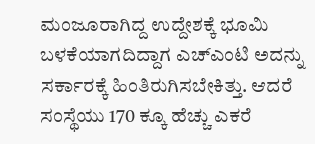ಮಂಜೂರಾಗಿದ್ದ ಉದ್ದೇಶಕ್ಕೆ ಭೂಮಿ ಬಳಕೆಯಾಗದಿದ್ದಾಗ ಎಚ್‌ಎಂಟಿ ಅದನ್ನು ಸರ್ಕಾರಕ್ಕೆ ಹಿಂತಿರುಗಿಸಬೇಕಿತ್ತು. ಆದರೆ ಸಂಸ್ಥೆಯು 170 ಕ್ಕೂ ಹೆಚ್ಚು ಎಕರೆ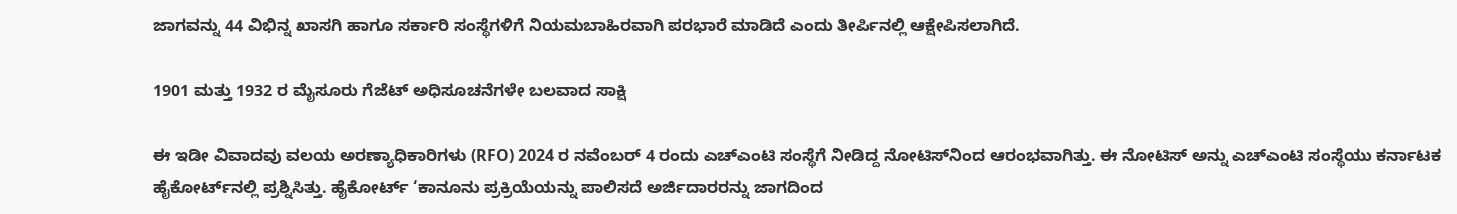ಜಾಗವನ್ನು 44 ವಿಭಿನ್ನ ಖಾಸಗಿ ಹಾಗೂ ಸರ್ಕಾರಿ ಸಂಸ್ಥೆಗಳಿಗೆ ನಿಯಮಬಾಹಿರವಾಗಿ ಪರಭಾರೆ ಮಾಡಿದೆ ಎಂದು ತೀರ್ಪಿನಲ್ಲಿ ಆಕ್ಷೇಪಿಸಲಾಗಿದೆ.

1901 ಮತ್ತು 1932 ರ ಮೈಸೂರು ಗೆಜೆಟ್ ಅಧಿಸೂಚನೆಗಳೇ ಬಲವಾದ ಸಾಕ್ಷಿ

ಈ ಇಡೀ ವಿವಾದವು ವಲಯ ಅರಣ್ಯಾಧಿಕಾರಿಗಳು (RFO) 2024 ರ ನವೆಂಬರ್ 4 ರಂದು ಎಚ್‌ಎಂಟಿ ಸಂಸ್ಥೆಗೆ ನೀಡಿದ್ದ ನೋಟಿಸ್‌ನಿಂದ ಆರಂಭವಾಗಿತ್ತು. ಈ ನೋಟಿಸ್ ಅನ್ನು ಎಚ್‌ಎಂಟಿ ಸಂಸ್ಥೆಯು ಕರ್ನಾಟಕ ಹೈಕೋರ್ಟ್‌ನಲ್ಲಿ ಪ್ರಶ್ನಿಸಿತ್ತು. ಹೈಕೋರ್ಟ್ ‘ಕಾನೂನು ಪ್ರಕ್ರಿಯೆಯನ್ನು ಪಾಲಿಸದೆ ಅರ್ಜಿದಾರರನ್ನು ಜಾಗದಿಂದ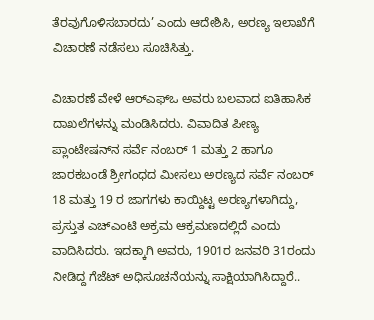ತೆರವುಗೊಳಿಸಬಾರದು’ ಎಂದು ಆದೇಶಿಸಿ, ಅರಣ್ಯ ಇಲಾಖೆಗೆ ವಿಚಾರಣೆ ನಡೆಸಲು ಸೂಚಿಸಿತ್ತು.

ವಿಚಾರಣೆ ವೇಳೆ ಆರ್‌ಎಫ್‌ಒ ಅವರು ಬಲವಾದ ಐತಿಹಾಸಿಕ ದಾಖಲೆಗಳನ್ನು ಮಂಡಿಸಿದರು. ವಿವಾದಿತ ಪೀಣ್ಯ ಪ್ಲಾಂಟೇಷನ್‌ನ ಸರ್ವೆ ನಂಬರ್ 1 ಮತ್ತು 2 ಹಾಗೂ ಜಾರಕಬಂಡೆ ಶ್ರೀಗಂಧದ ಮೀಸಲು ಅರಣ್ಯದ ಸರ್ವೆ ನಂಬರ್ 18 ಮತ್ತು 19 ರ ಜಾಗಗಳು ಕಾಯ್ದಿಟ್ಟ ಅರಣ್ಯಗಳಾಗಿದ್ದು, ಪ್ರಸ್ತುತ ಎಚ್‌ಎಂಟಿ ಅಕ್ರಮ ಆಕ್ರಮಣದಲ್ಲಿದೆ ಎಂದು ವಾದಿಸಿದರು. ಇದಕ್ಕಾಗಿ ಅವರು, 1901ರ ಜನವರಿ 31ರಂದು ನೀಡಿದ್ದ ಗೆಜೆಟ್ ಅಧಿಸೂಚನೆಯನ್ನು ಸಾಕ್ಷಿಯಾಗಿಸಿದ್ದಾರೆ..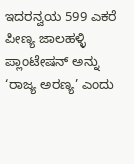ಇದರನ್ವಯ 599 ಎಕರೆ ಪೀಣ್ಯ ಜಾಲಹಳ್ಳಿ ಪ್ಲಾಂಟೇಷನ್ ಅನ್ನು ‘ರಾಜ್ಯ ಅರಣ್ಯ’ ಎಂದು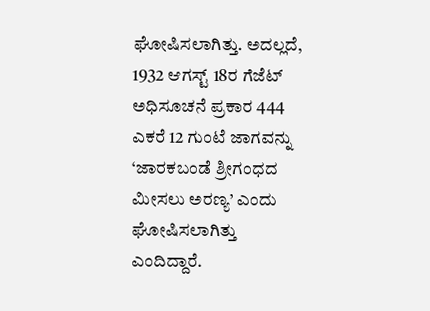ಘೋಷಿಸಲಾಗಿತ್ತು. ಅದಲ್ಲದೆ, 1932 ಆಗಸ್ಟ್ 18ರ ಗೆಜೆಟ್ ಅಧಿಸೂಚನೆ ಪ್ರಕಾರ 444 ಎಕರೆ 12 ಗುಂಟೆ ಜಾಗವನ್ನು ‘ಜಾರಕಬಂಡೆ ಶ್ರೀಗಂಧದ ಮೀಸಲು ಅರಣ್ಯ’ ಎಂದು ಘೋಷಿಸಲಾಗಿತ್ತು ಎಂದಿದ್ದಾರೆ.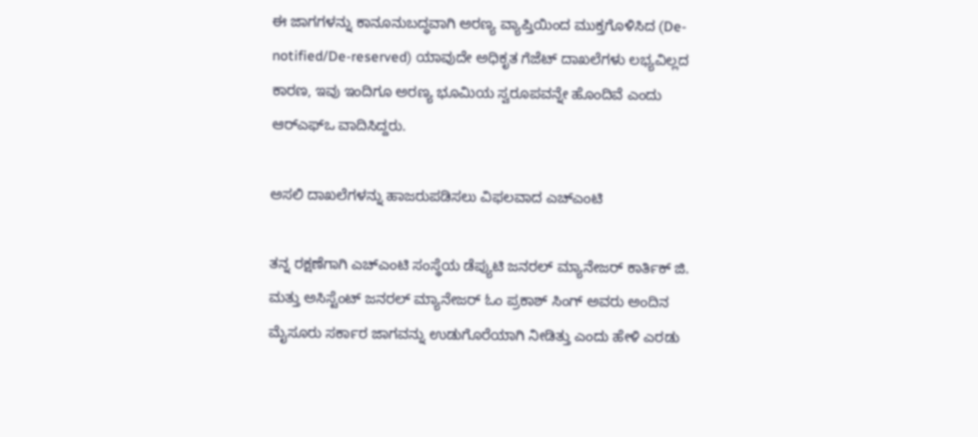ಈ ಜಾಗಗಳನ್ನು ಕಾನೂನುಬದ್ಧವಾಗಿ ಅರಣ್ಯ ವ್ಯಾಪ್ತಿಯಿಂದ ಮುಕ್ತಗೊಳಿಸಿದ (De-notified/De-reserved) ಯಾವುದೇ ಅಧಿಕೃತ ಗೆಜೆಟ್ ದಾಖಲೆಗಳು ಲಭ್ಯವಿಲ್ಲದ ಕಾರಣ, ಇವು ಇಂದಿಗೂ ಅರಣ್ಯ ಭೂಮಿಯ ಸ್ವರೂಪವನ್ನೇ ಹೊಂದಿವೆ ಎಂದು ಆರ್‌ಎಫ್‌ಒ ವಾದಿಸಿದ್ದರು.

ಅಸಲಿ ದಾಖಲೆಗಳನ್ನು ಹಾಜರುಪಡಿಸಲು ವಿಫಲವಾದ ಎಚ್‌ಎಂಟಿ

ತನ್ನ ರಕ್ಷಣೆಗಾಗಿ ಎಚ್‌ಎಂಟಿ ಸಂಸ್ಥೆಯ ಡೆಪ್ಯುಟಿ ಜನರಲ್ ಮ್ಯಾನೇಜರ್ ಕಾರ್ತಿಕ್ ಜಿ. ಮತ್ತು ಅಸಿಸ್ಟೆಂಟ್ ಜನರಲ್ ಮ್ಯಾನೇಜರ್ ಓಂ ಪ್ರಕಾಶ್ ಸಿಂಗ್ ಅವರು ಅಂದಿನ ಮೈಸೂರು ಸರ್ಕಾರ ಜಾಗವನ್ನು ಉಡುಗೊರೆಯಾಗಿ ನೀಡಿತ್ತು ಎಂದು ಹೇಳಿ ಎರಡು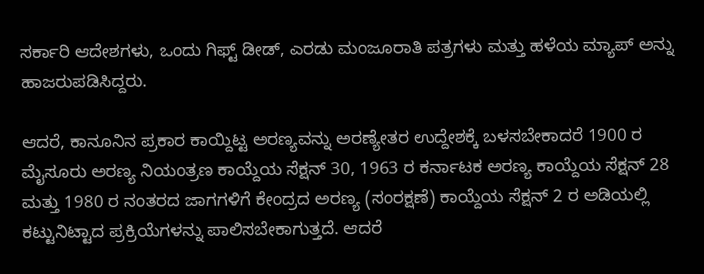ಸರ್ಕಾರಿ ಆದೇಶಗಳು, ಒಂದು ಗಿಫ್ಟ್ ಡೀಡ್, ಎರಡು ಮಂಜೂರಾತಿ ಪತ್ರಗಳು ಮತ್ತು ಹಳೆಯ ಮ್ಯಾಪ್ ಅನ್ನು ಹಾಜರುಪಡಿಸಿದ್ದರು.

ಆದರೆ, ಕಾನೂನಿನ ಪ್ರಕಾರ ಕಾಯ್ದಿಟ್ಟ ಅರಣ್ಯವನ್ನು ಅರಣ್ಯೇತರ ಉದ್ದೇಶಕ್ಕೆ ಬಳಸಬೇಕಾದರೆ 1900 ರ ಮೈಸೂರು ಅರಣ್ಯ ನಿಯಂತ್ರಣ ಕಾಯ್ದೆಯ ಸೆಕ್ಷನ್ 30, 1963 ರ ಕರ್ನಾಟಕ ಅರಣ್ಯ ಕಾಯ್ದೆಯ ಸೆಕ್ಷನ್ 28 ಮತ್ತು 1980 ರ ನಂತರದ ಜಾಗಗಳಿಗೆ ಕೇಂದ್ರದ ಅರಣ್ಯ (ಸಂರಕ್ಷಣೆ) ಕಾಯ್ದೆಯ ಸೆಕ್ಷನ್ 2 ರ ಅಡಿಯಲ್ಲಿ ಕಟ್ಟುನಿಟ್ಟಾದ ಪ್ರಕ್ರಿಯೆಗಳನ್ನು ಪಾಲಿಸಬೇಕಾಗುತ್ತದೆ. ಆದರೆ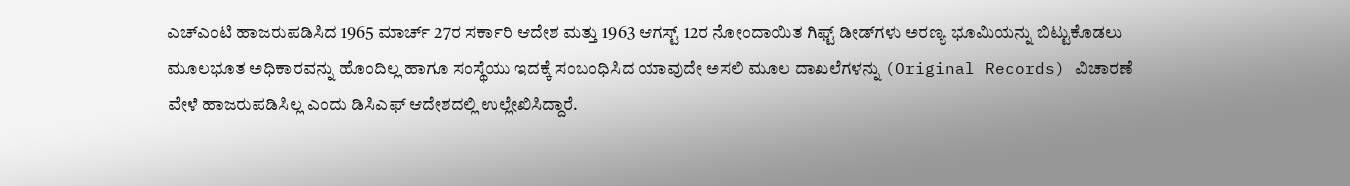ಎಚ್‌ಎಂಟಿ ಹಾಜರುಪಡಿಸಿದ 1965 ಮಾರ್ಚ್ 27ರ ಸರ್ಕಾರಿ ಆದೇಶ ಮತ್ತು 1963 ಆಗಸ್ಟ್ 12ರ ನೋಂದಾಯಿತ ಗಿಫ್ಟ್ ಡೀಡ್‌ಗಳು ಅರಣ್ಯ ಭೂಮಿಯನ್ನು ಬಿಟ್ಟುಕೊಡಲು ಮೂಲಭೂತ ಅಧಿಕಾರವನ್ನು ಹೊಂದಿಲ್ಲ ಹಾಗೂ ಸಂಸ್ಥೆಯು ಇದಕ್ಕೆ ಸಂಬಂಧಿಸಿದ ಯಾವುದೇ ಅಸಲಿ ಮೂಲ ದಾಖಲೆಗಳನ್ನು (Original Records) ವಿಚಾರಣೆ ವೇಳೆ ಹಾಜರುಪಡಿಸಿಲ್ಲ ಎಂದು ಡಿಸಿಎಫ್ ಆದೇಶದಲ್ಲಿ ಉಲ್ಲೇಖಿಸಿದ್ದಾರೆ.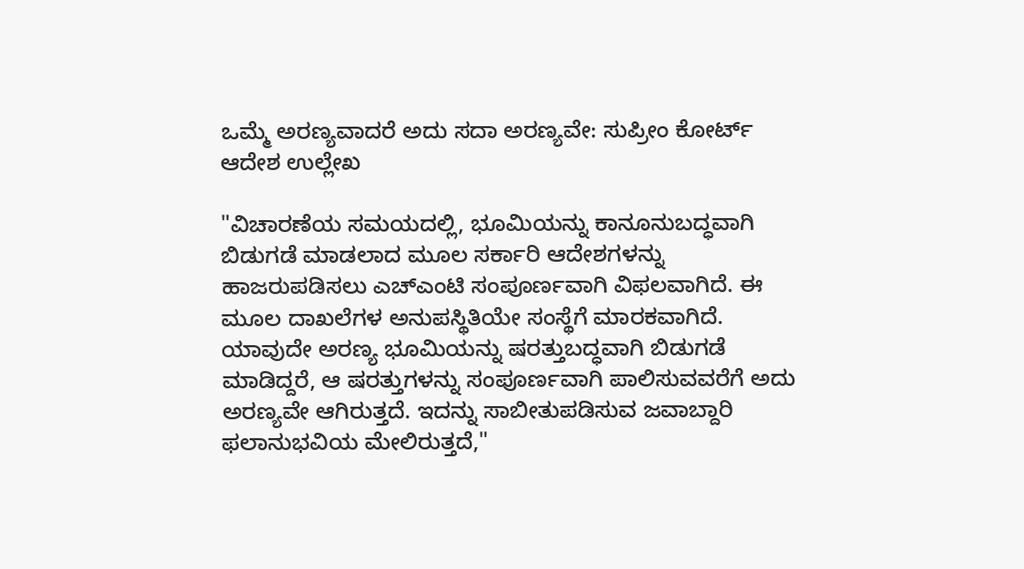ಒಮ್ಮೆ ಅರಣ್ಯವಾದರೆ ಅದು ಸದಾ ಅರಣ್ಯವೇ: ಸುಪ್ರೀಂ ಕೋರ್ಟ್ ಆದೇಶ ಉಲ್ಲೇಖ

"ವಿಚಾರಣೆಯ ಸಮಯದಲ್ಲಿ, ಭೂಮಿಯನ್ನು ಕಾನೂನುಬದ್ಧವಾಗಿ ಬಿಡುಗಡೆ ಮಾಡಲಾದ ಮೂಲ ಸರ್ಕಾರಿ ಆದೇಶಗಳನ್ನು ಹಾಜರುಪಡಿಸಲು ಎಚ್‌ಎಂಟಿ ಸಂಪೂರ್ಣವಾಗಿ ವಿಫಲವಾಗಿದೆ. ಈ ಮೂಲ ದಾಖಲೆಗಳ ಅನುಪಸ್ಥಿತಿಯೇ ಸಂಸ್ಥೆಗೆ ಮಾರಕವಾಗಿದೆ. ಯಾವುದೇ ಅರಣ್ಯ ಭೂಮಿಯನ್ನು ಷರತ್ತುಬದ್ಧವಾಗಿ ಬಿಡುಗಡೆ ಮಾಡಿದ್ದರೆ, ಆ ಷರತ್ತುಗಳನ್ನು ಸಂಪೂರ್ಣವಾಗಿ ಪಾಲಿಸುವವರೆಗೆ ಅದು ಅರಣ್ಯವೇ ಆಗಿರುತ್ತದೆ. ಇದನ್ನು ಸಾಬೀತುಪಡಿಸುವ ಜವಾಬ್ದಾರಿ ಫಲಾನುಭವಿಯ ಮೇಲಿರುತ್ತದೆ,"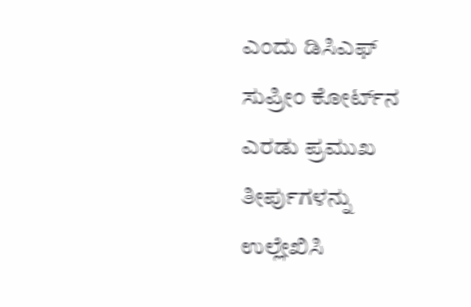ಎಂದು ಡಿಸಿಎಫ್ ಸುಪ್ರೀಂ ಕೋರ್ಟ್‌ನ ಎರಡು ಪ್ರಮುಖ ತೀರ್ಪುಗಳನ್ನು ಉಲ್ಲೇಖಿಸಿ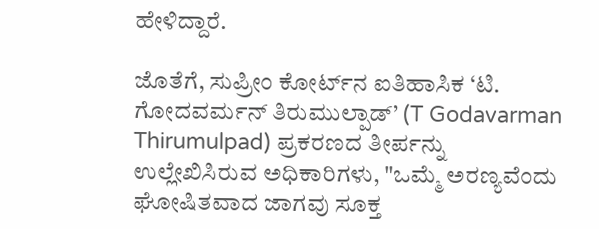ಹೇಳಿದ್ದಾರೆ.

ಜೊತೆಗೆ, ಸುಪ್ರೀಂ ಕೋರ್ಟ್‌ನ ಐತಿಹಾಸಿಕ ‘ಟಿ. ಗೋದವರ್ಮನ್ ತಿರುಮುಲ್ಪಾಡ್’ (T Godavarman Thirumulpad) ಪ್ರಕರಣದ ತೀರ್ಪನ್ನು ಉಲ್ಲೇಖಿಸಿರುವ ಅಧಿಕಾರಿಗಳು, "ಒಮ್ಮೆ ಅರಣ್ಯವೆಂದು ಘೋಷಿತವಾದ ಜಾಗವು ಸೂಕ್ತ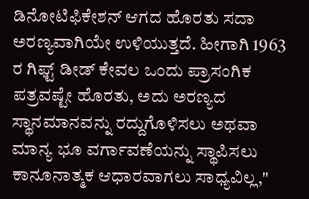ಡಿನೋಟಿಫಿಕೇಶನ್ ಆಗದ ಹೊರತು ಸದಾ ಅರಣ್ಯವಾಗಿಯೇ ಉಳಿಯುತ್ತದೆ. ಹೀಗಾಗಿ 1963 ರ ಗಿಫ್ಟ್ ಡೀಡ್ ಕೇವಲ ಒಂದು ಪ್ರಾಸಂಗಿಕ ಪತ್ರವಷ್ಟೇ ಹೊರತು, ಅದು ಅರಣ್ಯದ ಸ್ಥಾನಮಾನವನ್ನು ರದ್ದುಗೊಳಿಸಲು ಅಥವಾ ಮಾನ್ಯ ಭೂ ವರ್ಗಾವಣೆಯನ್ನು ಸ್ಥಾಪಿಸಲು ಕಾನೂನಾತ್ಮಕ ಆಧಾರವಾಗಲು ಸಾಧ್ಯವಿಲ್ಲ,"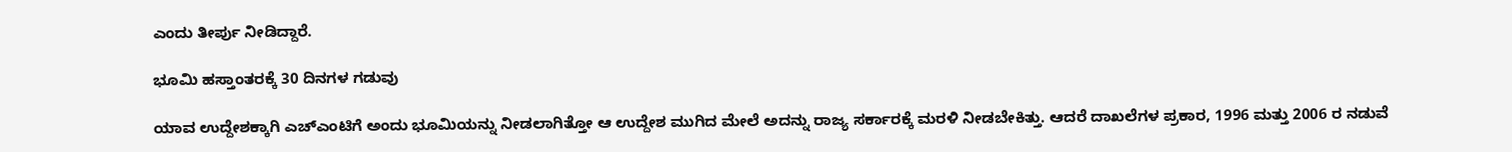ಎಂದು ತೀರ್ಪು ನೀಡಿದ್ದಾರೆ.

ಭೂಮಿ ಹಸ್ತಾಂತರಕ್ಕೆ 30 ದಿನಗಳ ಗಡುವು

ಯಾವ ಉದ್ದೇಶಕ್ಕಾಗಿ ಎಚ್‌ಎಂಟಿಗೆ ಅಂದು ಭೂಮಿಯನ್ನು ನೀಡಲಾಗಿತ್ತೋ ಆ ಉದ್ದೇಶ ಮುಗಿದ ಮೇಲೆ ಅದನ್ನು ರಾಜ್ಯ ಸರ್ಕಾರಕ್ಕೆ ಮರಳಿ ನೀಡಬೇಕಿತ್ತು. ಆದರೆ ದಾಖಲೆಗಳ ಪ್ರಕಾರ, 1996 ಮತ್ತು 2006 ರ ನಡುವೆ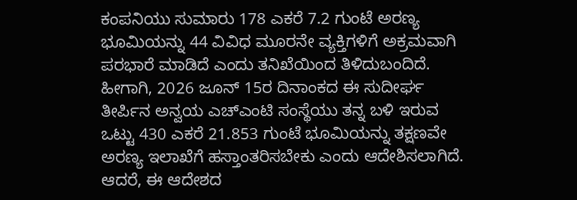ಕಂಪನಿಯು ಸುಮಾರು 178 ಎಕರೆ 7.2 ಗುಂಟೆ ಅರಣ್ಯ ಭೂಮಿಯನ್ನು 44 ವಿವಿಧ ಮೂರನೇ ವ್ಯಕ್ತಿಗಳಿಗೆ ಅಕ್ರಮವಾಗಿ ಪರಭಾರೆ ಮಾಡಿದೆ ಎಂದು ತನಿಖೆಯಿಂದ ತಿಳಿದುಬಂದಿದೆ. ಹೀಗಾಗಿ, 2026 ಜೂನ್ 15ರ ದಿನಾಂಕದ ಈ ಸುದೀರ್ಘ ತೀರ್ಪಿನ ಅನ್ವಯ ಎಚ್‌ಎಂಟಿ ಸಂಸ್ಥೆಯು ತನ್ನ ಬಳಿ ಇರುವ ಒಟ್ಟು 430 ಎಕರೆ 21.853 ಗುಂಟೆ ಭೂಮಿಯನ್ನು ತಕ್ಷಣವೇ ಅರಣ್ಯ ಇಲಾಖೆಗೆ ಹಸ್ತಾಂತರಿಸಬೇಕು ಎಂದು ಆದೇಶಿಸಲಾಗಿದೆ. ಆದರೆ, ಈ ಆದೇಶದ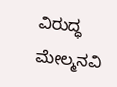ವಿರುದ್ಧ ಮೇಲ್ಮನವಿ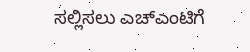ಸಲ್ಲಿಸಲು ಎಚ್‌ಎಂಟಿಗೆ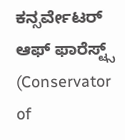ಕನ್ಸರ್ವೇಟರ್ ಆಫ್ ಫಾರೆಸ್ಟ್ಸ್ (Conservator of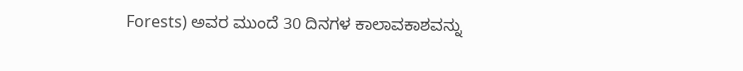Forests) ಅವರ ಮುಂದೆ 30 ದಿನಗಳ ಕಾಲಾವಕಾಶವನ್ನು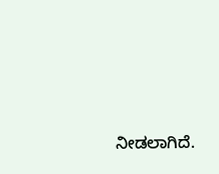ನೀಡಲಾಗಿದೆ.